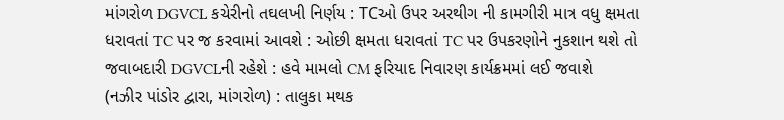માંગરોળ DGVCL કચેરીનો તઘલખી નિર્ણય : TCઓ ઉપર અરથીગ ની કામગીરી માત્ર વધુ ક્ષમતા ધરાવતાં TC પર જ કરવામાં આવશે : ઓછી ક્ષમતા ધરાવતાં TC પર ઉપકરણોને નુકશાન થશે તો જવાબદારી DGVCLની રહેશે : હવે મામલો CM ફરિયાદ નિવારણ કાર્યક્રમમાં લઈ જવાશે
(નઝીર પાંડોર દ્વારા, માંગરોળ) : તાલુકા મથક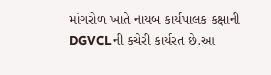માંગરોળ ખાતે નાયબ કાર્યપાલક કક્ષાની DGVCLની કચેરી કાર્યરત છે.આ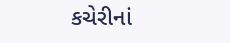કચેરીનાં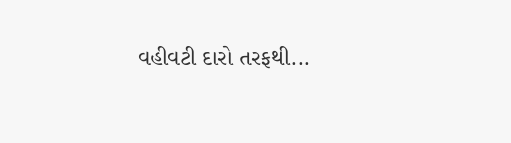વહીવટી દારો તરફથી...